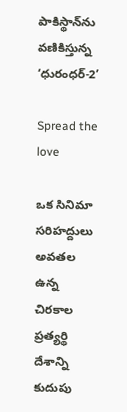పాకిస్థాన్‌ను వణికిస్తున్న ‘ధురంధర్-2’

Spread the love

ఒక సినిమా సరిహద్దులు అవతల ఉన్న చిరకాల ప్రత్యర్థి దేశాన్ని కుదుపు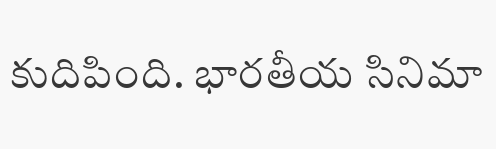కుదిపింది. భారతీయ సినిమా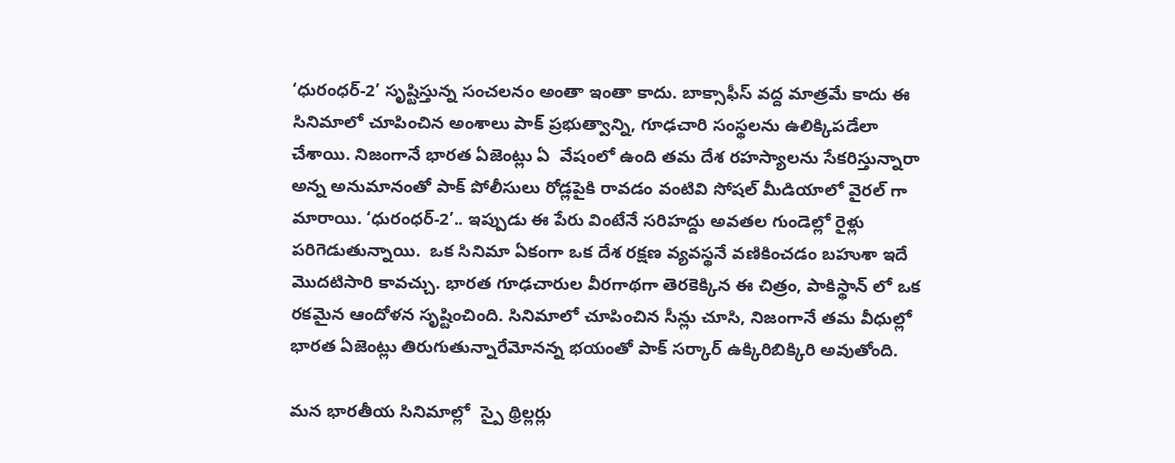‘ధురంధర్-2’ సృష్టిస్తున్న సంచలనం అంతా ఇంతా కాదు. బాక్సాఫీస్ వద్ద మాత్రమే కాదు ఈ సినిమాలో చూపించిన అంశాలు పాక్ ప్రభుత్వాన్ని, గూఢచారి సంస్థలను ఉలిక్కిపడేలా చేశాయి. నిజంగానే భారత ఏజెంట్లు ఏ  వేషంలో ఉంది తమ దేశ రహస్యాలను సేకరిస్తున్నారా అన్న అనుమానంతో పాక్ పోలీసులు రోడ్లపైకి రావడం వంటివి సోషల్ మీడియాలో వైరల్ గా మారాయి. ‘ధురంధర్-2’.. ఇప్పుడు ఈ పేరు వింటేనే సరిహద్దు అవతల గుండెల్లో రైళ్లు పరిగెడుతున్నాయి.  ఒక సినిమా ఏకంగా ఒక దేశ రక్షణ వ్యవస్థనే వణికించడం బహుశా ఇదే మొదటిసారి కావచ్చు. భారత గూఢచారుల వీరగాథగా తెరకెక్కిన ఈ చిత్రం, పాకిస్థాన్‌ లో ఒక రకమైన ఆందోళన సృష్టించింది. సినిమాలో చూపించిన సీన్లు చూసి, నిజంగానే తమ వీధుల్లో భారత ఏజెంట్లు తిరుగుతున్నారేమోనన్న భయంతో పాక్ సర్కార్ ఉక్కిరిబిక్కిరి అవుతోంది.

మన భారతీయ సినిమాల్లో  స్పై థ్రిల్లర్లు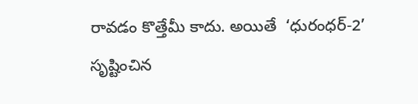రావడం కొత్తేమీ కాదు. అయితే  ‘ధురంధర్-2’ సృష్టించిన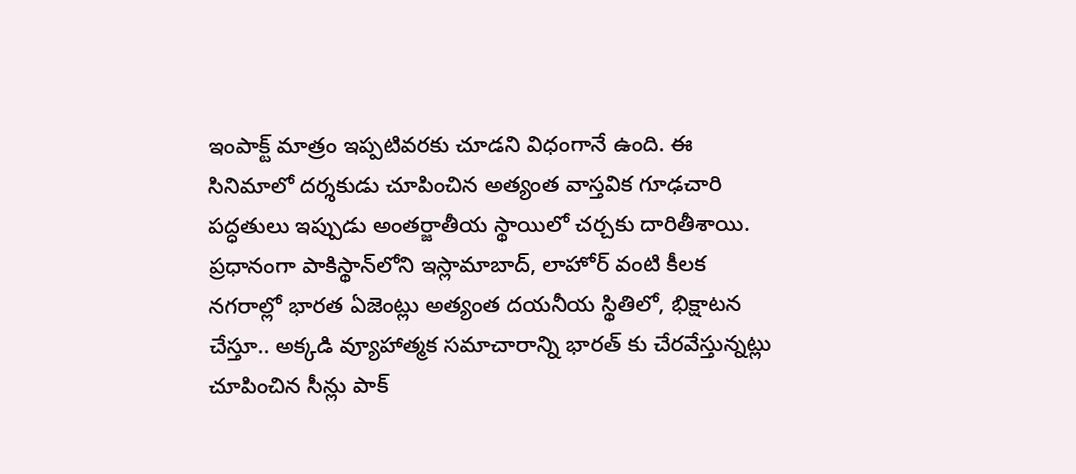ఇంపాక్ట్ మాత్రం ఇప్పటివరకు చూడని విధంగానే ఉంది. ఈ సినిమాలో దర్శకుడు చూపించిన అత్యంత వాస్తవిక గూఢచారి పద్ధతులు ఇప్పుడు అంతర్జాతీయ స్థాయిలో చర్చకు దారితీశాయి. ప్రధానంగా పాకిస్థాన్‌లోని ఇస్లామాబాద్, లాహోర్ వంటి కీలక నగరాల్లో భారత ఏజెంట్లు అత్యంత దయనీయ స్థితిలో, భిక్షాటన చేస్తూ.. అక్కడి వ్యూహాత్మక సమాచారాన్ని భారత్‌ కు చేరవేస్తున్నట్లు చూపించిన సీన్లు పాక్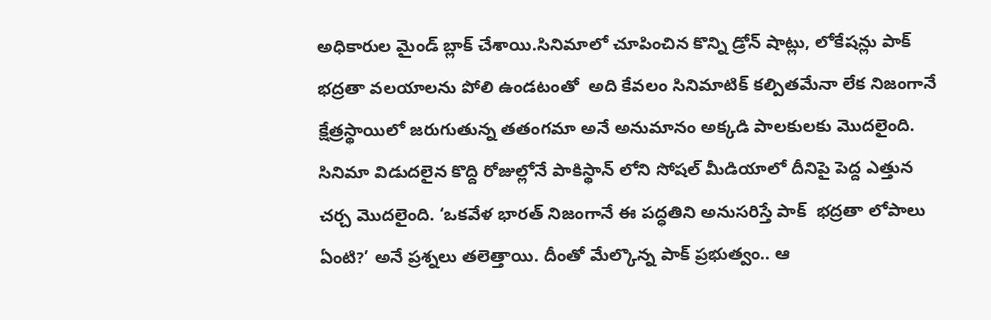అధికారుల మైండ్ బ్లాక్ చేశాయి.సినిమాలో చూపించిన కొన్ని డ్రోన్ షాట్లు, లోకేషన్లు పాక్ భద్రతా వలయాలను పోలి ఉండటంతో  అది కేవలం సినిమాటిక్ కల్పితమేనా లేక నిజంగానే క్షేత్రస్థాయిలో జరుగుతున్న తతంగమా అనే అనుమానం అక్కడి పాలకులకు మొదలైంది. సినిమా విడుదలైన కొద్ది రోజుల్లోనే పాకిస్థాన్‌ లోని సోషల్ మీడియాలో దీనిపై పెద్ద ఎత్తున చర్చ మొదలైంది. ‘ఒకవేళ భారత్ నిజంగానే ఈ పద్ధతిని అనుసరిస్తే పాక్  భద్రతా లోపాలు ఏంటి?’ అనే ప్రశ్నలు తలెత్తాయి. దీంతో మేల్కొన్న పాక్ ప్రభుత్వం.. ఆ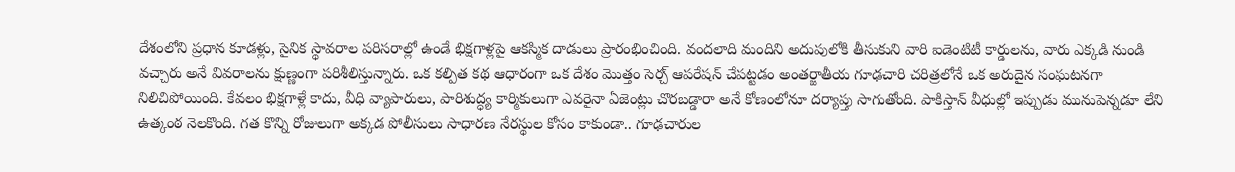దేశంలోని ప్రధాన కూడళ్లు, సైనిక స్థావరాల పరిసరాల్లో ఉండే భిక్షగాళ్లపై ఆకస్మిక దాడులు ప్రారంభించింది. వందలాది మందిని అదుపులోకి తీసుకుని వారి ఐడెంటిటీ కార్డులను, వారు ఎక్కడి నుండి వచ్చారు అనే వివరాలను క్షుణ్ణంగా పరిశీలిస్తున్నారు. ఒక కల్పిత కథ ఆధారంగా ఒక దేశం మొత్తం సెర్చ్ ఆపరేషన్ చేపట్టడం అంతర్జాతీయ గూఢచారి చరిత్రలోనే ఒక అరుదైన సంఘటనగా నిలిచిపోయింది. కేవలం భిక్షగాళ్లే కాదు, వీధి వ్యాపారులు, పారిశుద్ధ్య కార్మికులుగా ఎవరైనా ఏజెంట్లు చొరబడ్డారా అనే కోణంలోనూ దర్యాప్తు సాగుతోంది. పాకిస్తాన్ వీధుల్లో ఇప్పుడు మునుపెన్నడూ లేని ఉత్కంఠ నెలకొంది. గత కొన్ని రోజులుగా అక్కడ పోలీసులు సాధారణ నేరస్థుల కోసం కాకుండా.. గూఢచారుల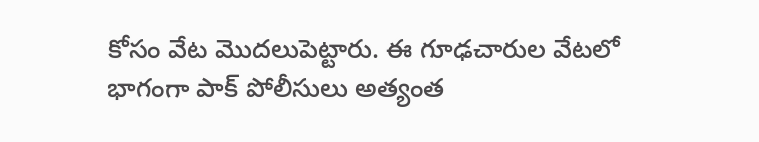కోసం వేట మొదలుపెట్టారు. ఈ గూఢచారుల వేటలో భాగంగా పాక్ పోలీసులు అత్యంత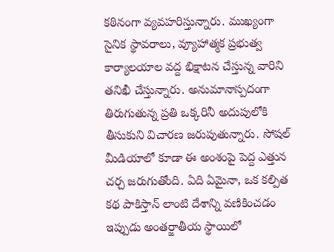కఠినంగా వ్యవహరిస్తున్నారు. ముఖ్యంగా సైనిక స్థావరాలు, వ్యూహాత్మక ప్రభుత్వ కార్యాలయాల వద్ద భిక్షాటన చేస్తున్న వారిని తనిఖీ చేస్తున్నారు. అనుమానాస్పదంగా తిరుగుతున్న ప్రతి ఒక్కరినీ అదుపులోకి తీసుకుని విచారణ జరుపుతున్నారు. సోషల్ మీడియాలో కూడా ఈ అంశంపై పెద్ద ఎత్తున చర్చ జరుగుతోంది. ఏది ఏమైనా, ఒక కల్పిత కథ పాకిస్తాన్ లాంటి దేశాన్ని వణికించడం ఇప్పుడు అంతర్జాతీయ స్థాయిలో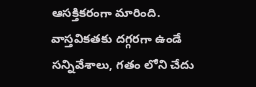ఆసక్తికరంగా మారింది.  వాస్తవికతకు దగ్గరగా ఉండే సన్నివేశాలు, గతం లోని చేదు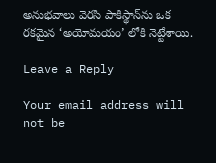అనుభవాలు వెరసి పాకిస్థాన్‌ను ఒక రకమైన ‘అయోమయం’ లోకి నెట్టేశాయి.

Leave a Reply

Your email address will not be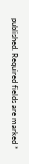published. Required fields are marked *